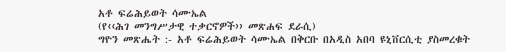አቶ ፍሬሕይወት ሳሙኤል
(የ‹‹ሕገ መንግሥታዊ ተቃርኖዎች›› መጽሐፍ ደራሲ)
ግዮን መጽሔት :- አቶ ፍሬሕይወት ሳሙኤል በቅርቡ በአዲስ አበባ ዩኒቨርሲቲ ያስመረቁት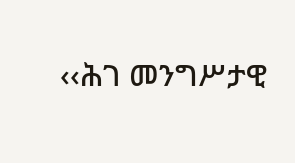‹‹ሕገ መንግሥታዊ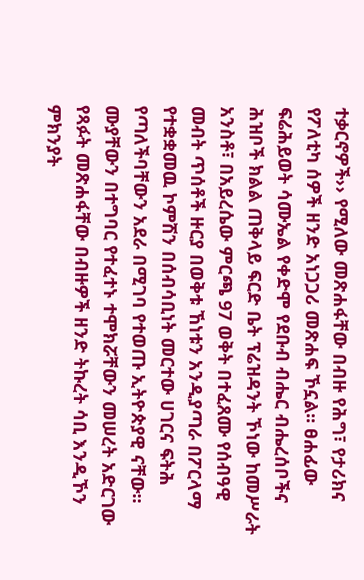ተቃርኖዎች›› የሚለው መጽሐፋቸው በብዙ የሕግ፣ የታሪክና የፖለቲካ ሰዎች ዘንድ አነጋጋሪ መጽሐፍ ኾኗል፡፡ ፀሐፊው ፍሬሕይወት ሳሙኤል የቀድሞ የደቡብ ብሔር ብሔረሰቦችና ሕዝቦች ክልል ጠቅላይ ፍርድ ቤት ፕሬዝዳንት ኾነው ከመሥራት አንስቶ፣ በአይረሴው ምርጫ 97 ወቅት በተፈጸሙ የሰብዓዊ መብት ጥሰቶች ዙርያ በወቅቱ ኸነቱን አንዲያጣራ በፖርላማ የተቋቋመዉ ኮምሽን በሰብሳቢነት መርተው ሀገርና ፍትሕ የጣለችባቸውን አደራ በሚገባ የተወጡ ኢትዮጵያዊ ናቸው፡፡
ሙያቸውን በተግባር የተፈተኑ ተሞክሯቸውን መሠረት አድርገው የጻፉት መጽሐፋቸው በብዙዎች ዘንድ ትኩረት ሳቢ እንዲኾን ምክንያት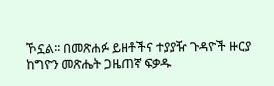ኾኗል፡፡ በመጽሐፉ ይዘቶችና ተያያዥ ጉዳዮች ዙርያ ከግዮን መጽሔት ጋዜጠኛ ፍቃዱ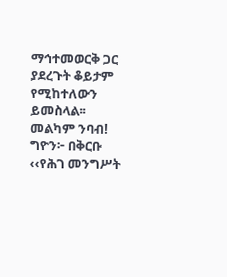ማኅተመወርቅ ጋር ያደረጉት ቆይታም የሚከተለውን ይመስላል፡፡ መልካም ንባብ!
ግዮን፦ በቅርቡ ‹‹የሕገ መንግሥት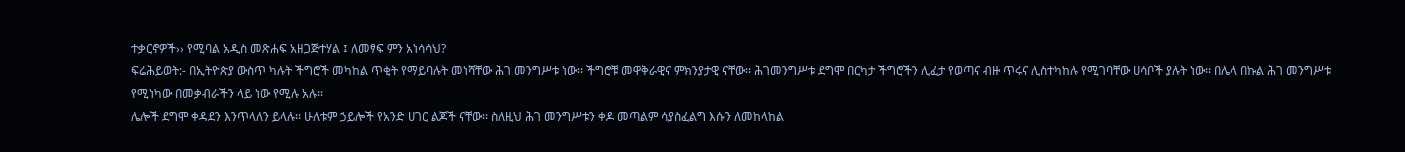ተቃርኖዎች›› የሚባል አዲስ መጽሐፍ አዘጋጅተሃል ፤ ለመፃፍ ምን አነሳሳህ?
ፍሬሕይወት:- በኢትዮጵያ ውስጥ ካሉት ችግሮች መካከል ጥቂት የማይባሉት መነሻቸው ሕገ መንግሥቱ ነው፡፡ ችግሮቹ መዋቅራዊና ምክንያታዊ ናቸው፡፡ ሕገመንግሥቱ ደግሞ በርካታ ችግሮችን ሊፈታ የወጣና ብዙ ጥሩና ሊስተካከሉ የሚገባቸው ሀሳቦች ያሉት ነው፡፡ በሌላ በኩል ሕገ መንግሥቱ የሚነካው በመቃብራችን ላይ ነው የሚሉ አሉ፡፡
ሌሎች ደግሞ ቀዳደን እንጥላለን ይላሉ፡፡ ሁለቱም ኃይሎች የአንድ ሀገር ልጆች ናቸው፡፡ ስለዚህ ሕገ መንግሥቱን ቀዶ መጣልም ሳያስፈልግ እሱን ለመከላከል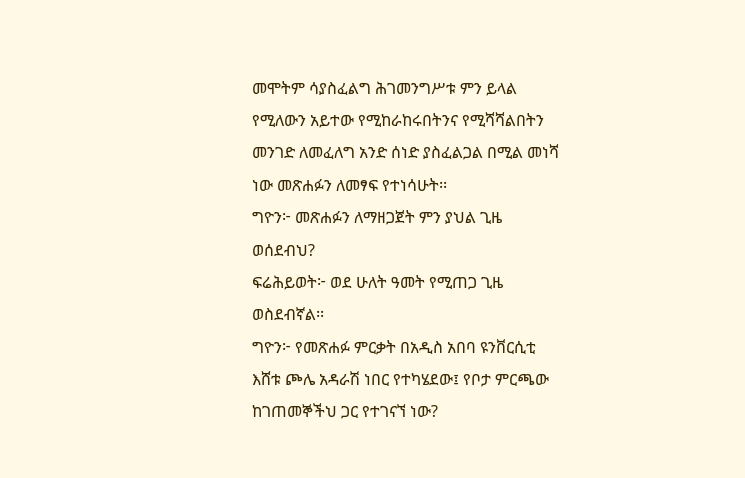መሞትም ሳያስፈልግ ሕገመንግሥቱ ምን ይላል የሚለውን አይተው የሚከራከሩበትንና የሚሻሻልበትን መንገድ ለመፈለግ አንድ ሰነድ ያስፈልጋል በሚል መነሻ ነው መጽሐፉን ለመፃፍ የተነሳሁት፡፡
ግዮን፦ መጽሐፉን ለማዘጋጀት ምን ያህል ጊዜ ወሰደብህ?
ፍሬሕይወት፦ ወደ ሁለት ዓመት የሚጠጋ ጊዜ ወስደብኛል፡፡
ግዮን፦ የመጽሐፉ ምርቃት በአዲስ አበባ ዩንቨርሲቲ እሸቱ ጮሌ አዳራሽ ነበር የተካሄደው፤ የቦታ ምርጫው ከገጠመኞችህ ጋር የተገናኘ ነው?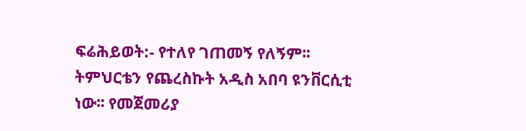ፍሬሕይወት:- የተለየ ገጠመኝ የለኝም፡፡ ትምህርቴን የጨረስኩት አዲስ አበባ ዩንቨርሲቲ ነው፡፡ የመጀመሪያ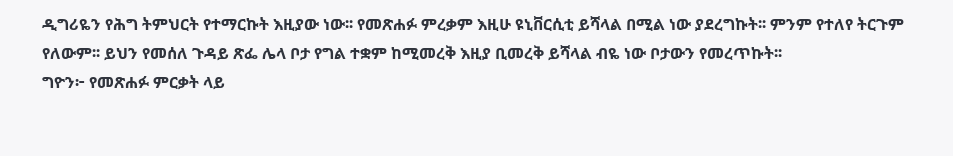ዲግሪዬን የሕግ ትምህርት የተማርኩት እዚያው ነው፡፡ የመጽሐፉ ምረቃም እዚሁ ዩኒቨርሲቲ ይሻላል በሚል ነው ያደረግኩት፡፡ ምንም የተለየ ትርጉም የለውም፡፡ ይህን የመሰለ ጉዳይ ጽፌ ሌላ ቦታ የግል ተቋም ከሚመረቅ እዚያ ቢመረቅ ይሻላል ብዬ ነው ቦታውን የመረጥኩት፡፡
ግዮን፦ የመጽሐፉ ምርቃት ላይ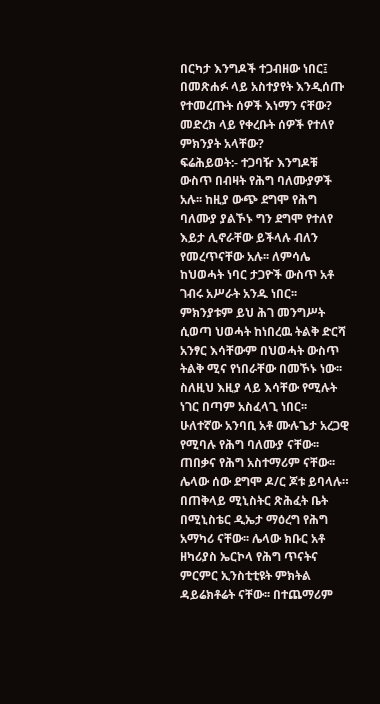በርካታ እንግዶች ተጋብዘው ነበር፤ በመጽሐፉ ላይ አስተያየት እንዲሰጡ የተመረጡት ሰዎች እነማን ናቸው? መድረክ ላይ የቀረቡት ሰዎች የተለየ ምክንያት አላቸው?
ፍሬሕይወት:- ተጋባዥ እንግዶቹ ውስጥ በብዛት የሕግ ባለሙያዎች አሉ፡፡ ከዚያ ውጭ ደግሞ የሕግ ባለሙያ ያልኾኑ ግን ደግሞ የተለየ እይታ ሊኖራቸው ይችላሉ ብለን የመረጥናቸው አሉ፡፡ ለምሳሌ ከህወሓት ነባር ታጋዮች ውስጥ አቶ ገብሩ አሥራት አንዱ ነበር፡፡ ምክንያቱም ይህ ሕገ መንግሥት ሲወጣ ህወሓት ከነበረዉ ትልቅ ድርሻ አንፃር እሳቸውም በህወሓት ውስጥ ትልቅ ሚና የነበራቸው በመኾኑ ነው፡፡ ስለዚህ እዚያ ላይ እሳቸው የሚሉት ነገር በጣም አስፈላጊ ነበር፡፡
ሁለተኛው አንባቢ አቶ ሙሉጌታ አረጋዊ የሚባሉ የሕግ ባለሙያ ናቸው፡፡ ጠበቃና የሕግ አስተማሪም ናቸው፡፡ ሌላው ሰው ደግሞ ዶ/ር ጆቱ ይባላሉ። በጠቅላይ ሚኒስትር ጽሕፈት ቤት በሚኒስቴር ዲኤታ ማዕረግ የሕግ አማካሪ ናቸው፡፡ ሌላው ክቡር አቶ ዘካሪያስ ኤርኮላ የሕግ ጥናትና ምርምር ኢንስቲቲዩት ምክትል ዳይሬክቶሬት ናቸው፡፡ በተጨማሪም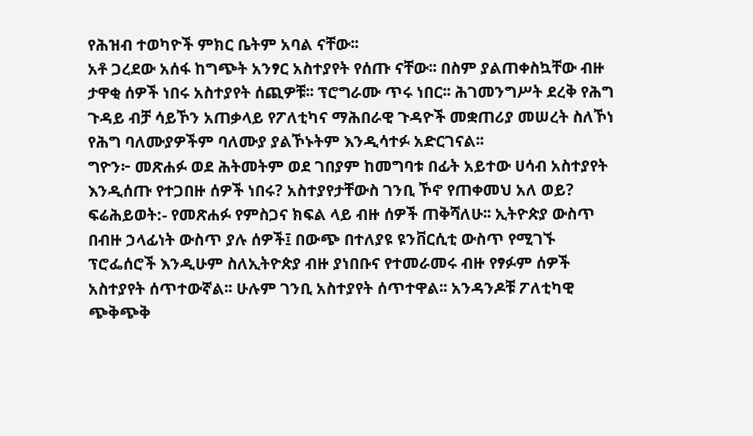የሕዝብ ተወካዮች ምክር ቤትም አባል ናቸው፡፡
አቶ ጋረደው አሰፋ ከግጭት አንፃር አስተያየት የሰጡ ናቸው፡፡ በስም ያልጠቀስኳቸው ብዙ ታዋቂ ሰዎች ነበሩ አስተያየት ሰጪዎቹ፡፡ ፕሮግራሙ ጥሩ ነበር፡፡ ሕገመንግሥት ደረቅ የሕግ ጉዳይ ብቻ ሳይኾን አጠቃላይ የፖለቲካና ማሕበራዊ ጉዳዮች መቋጠሪያ መሠረት ስለኾነ የሕግ ባለሙያዎችም ባለሙያ ያልኾኑትም እንዲሳተፉ አድርገናል፡፡
ግዮን፦ መጽሐፉ ወደ ሕትመትም ወደ ገበያም ከመግባቱ በፊት አይተው ሀሳብ አስተያየት እንዲሰጡ የተጋበዙ ሰዎች ነበሩ? አስተያየታቸውስ ገንቢ ኾኖ የጠቀመህ አለ ወይ?
ፍሬሕይወት:- የመጽሐፉ የምስጋና ክፍል ላይ ብዙ ሰዎች ጠቅሻለሁ፡፡ ኢትዮጵያ ውስጥ በብዙ ኃላፊነት ውስጥ ያሉ ሰዎች፤ በውጭ በተለያዩ ዩንቨርሲቲ ውስጥ የሚገኙ ፕሮፌሰሮች እንዲሁም ስለኢትዮጵያ ብዙ ያነበቡና የተመራመሩ ብዙ የፃፉም ሰዎች አስተያየት ሰጥተውኛል፡፡ ሁሉም ገንቢ አስተያየት ሰጥተዋል፡፡ አንዳንዶቹ ፖለቲካዊ ጭቅጭቅ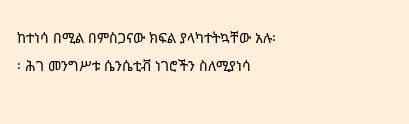ከተነሳ በሚል በምስጋናው ክፍል ያላካተትኳቸው አሉ፡፡ ሕገ መንግሥቱ ሴንሴቲቭ ነገሮችን ስለሚያነሳ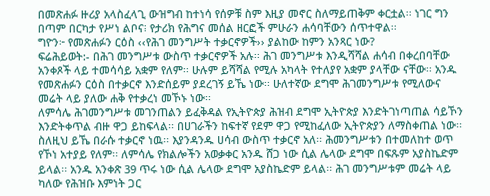በመጽሐፉ ዙሪያ አላስፈላጊ ውዝግብ ከተነሳ የሰዎቹ ስም እዚያ መኖር ስለማይጠቅም ቀርቷል፡፡ ነገር ግን በጣም በርካታ የሥነ ልቦና፧ የታሪክ የሕግና መሰል ዘርፎች ምሁራን ሐሳባቸውን ሰጥተዋል፡፡
ግዮን፦ የመጽሐፉን ርዕስ ‹‹የሕገ መንግሥት ተቃርኖዎች›› ያልከው ከምን አንጻር ነው?
ፍሬሕይወት:- በሕገ መንግሥቱ ውስጥ ተቃርኖዎች አሉ፡፡ ሕገ መንግሥቱ እንዲሻሻል ሐሳብ በቀረበባቸው አንቀጾች ላይ ተመሳሳይ አቋም የለም፡፡ ሁሉም ይሻሻል የሚሉ አካላት የተለያየ አቋም ያላቸው ናቸው፡፡ አንዱ የመጽሐፉን ርዕስ በተቃርኖ እንድሰይም ያደረገኝ ይኼ ነው፡፡ ሁለተኛው ደግሞ ሕገመንግሥቱ የሚለውና መሬት ላይ ያለው ሐቅ የተቃረነ መኾኑ ነው፡፡
ለምሳሌ ሕገመንግሥቱ መገንጠልን ይፈቅዳል የኢትዮጵያ ሕዝብ ደግሞ ኢትዮጵያ እንድትገነጣጠል ሳይኾን እንድትቀጥል ብዙ ዋጋ ይከፍላል፡፡ በሀገራችን ከፍተኛ የደም ዋጋ የሚከፈለው ኢትዮጵያን ለማስቀጠል ነው፡፡ ስለዚህ ይኼ በራሱ ተቃርኖ ነዉ፡፡ እያንዳንዱ ሀሳብ ውስጥ ተቃርኖ አለ፡፡ ሕመንግሥቱን በተመለከተ ወጥ የኾነ አተያይ የለም፡፡ ለምሳሌ የክልሎችን አወቃቀር አንዱ ሸጋ ነው ሲል ሌላው ደግሞ በፍጹም አያስኬድም ይላል፡፡ አንዱ አንቀጽ 39 ጥሩ ነው ሲል ሌላው ደግሞ አያስኬድም ይላል፡፡ ሕገ መንግሥቱም መሬት ላይ ካለው የሕዝቡ እምነት ጋር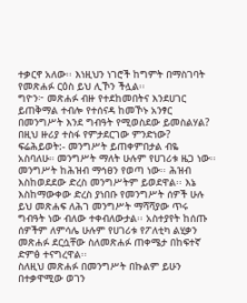ተቃርኖ አለው፡፡ እነዚህን ነገሮች ከግምት በማስገባት የመጽሐፉ ርዕስ ይህ ሊኾን ችሏል፡፡
ግዮን፦ መጽሐፉ ብዙ የተደከመበትና እንደሀገር ይጠቅማል ተብሎ የተሰናዳ ከመኾኑ አንፃር በመንግሥት እንደ ግብዓት የሚወስደው ይመስልሃል? በዚህ ዙሪያ ተስፋ የምታደርገው ምንድነው?
ፍሬሕይወት:- መንግሥት ይጠቀምበታል ብዬ አስባለሁ። መንግሥት ማለት ሁሉም የሀገሪቱ ዜጋ ነው፡፡ መንግሥት ከሕዝብ ማኅፀን የወጣ ነው፡፡ ሕዝብ እስከወደደው ድረስ መንግሥትም ይወደዋል፡፡ እኔ እስከማውቀው ድረስ ያነበቡ የመንግሥት ሰዎች ሁሉ ይህ መጽሐፍ ለሕገ መንግሥት ማሻሻያው ጥሩ ግብዓት ነው ብለው ተቀብለውታል፡፡ አስተያየት ከሰጡ ሰዎችም ለምሳሌ ሁሉም የሀገሪቱ የፖለቲካ ልሂቃን መጽሐፉ ደርሷቸው ስለመጽሐፉ ጠቀሜታ በከፍተኛ ድምፅ ተናግረዋል፡፡
ስለዚህ መጽሐፉ በመንግሥት በኩልም ይሁን በተቃዋሚው ወገን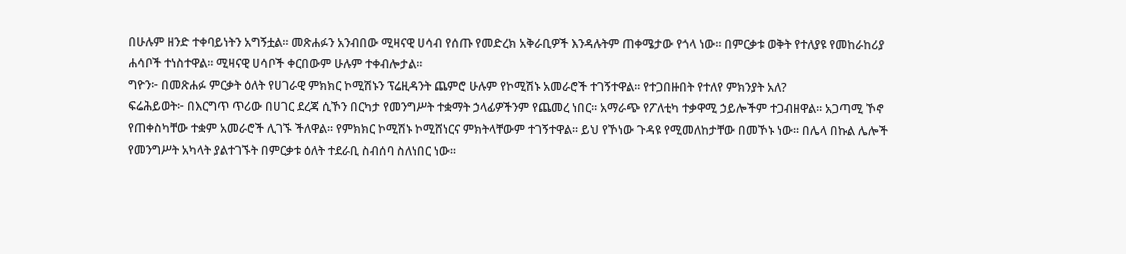በሁሉም ዘንድ ተቀባይነትን አግኝቷል፡፡ መጽሐፉን አንብበው ሚዛናዊ ሀሳብ የሰጡ የመድረክ አቅራቢዎች እንዳሉትም ጠቀሜታው የጎላ ነው፡፡ በምርቃቱ ወቅት የተለያዩ የመከራከሪያ ሐሳቦች ተነስተዋል፡፡ ሚዛናዊ ሀሳቦች ቀርበውም ሁሉም ተቀብሎታል፡፡
ግዮን፦ በመጽሐፉ ምርቃት ዕለት የሀገራዊ ምክክር ኮሚሽኑን ፕሬዚዳንት ጨምሮ ሁሉም የኮሚሽኑ አመራሮች ተገኝተዋል፡፡ የተጋበዙበት የተለየ ምክንያት አለ?
ፍሬሕይወት፦ በእርግጥ ጥሪው በሀገር ደረጃ ሲኾን በርካታ የመንግሥት ተቋማት ኃላፊዎችንም የጨመረ ነበር፡፡ አማራጭ የፖለቲካ ተቃዋሚ ኃይሎችም ተጋብዘዋል፡፡ አጋጣሚ ኾኖ የጠቀስካቸው ተቋም አመራሮች ሊገኙ ችለዋል፡፡ የምክክር ኮሚሽኑ ኮሚሸነርና ምክትላቸውም ተገኝተዋል፡፡ ይህ የኾነው ጉዳዩ የሚመለከታቸው በመኾኑ ነው፡፡ በሌላ በኩል ሌሎች የመንግሥት አካላት ያልተገኙት በምርቃቱ ዕለት ተደራቢ ስብሰባ ስለነበር ነው፡፡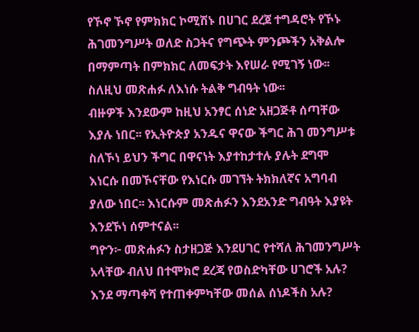የኾኖ ኾኖ የምክክር ኮሚሽኑ በሀገር ደረጀ ተግዳሮት የኾኑ ሕገመንግሥት ወለድ ስጋትና የግጭት ምንጮችን አቅልሎ በማምጣት በምክክር ለመፍታት እየሠራ የሚገኝ ነው፡፡ ስለዚህ መጽሐፉ ለእነሱ ትልቅ ግብዓት ነው፡፡
ብዙዎች እንደውም ከዚህ አንፃር ሰነድ አዘጋጅቶ ሰጣቸው እያሉ ነበር፡፡ የኢትዮጵያ አንዱና ዋናው ችግር ሕገ መንግሥቱ ስለኾነ ይህን ችግር በዋናነት እያተከታተሉ ያሉት ደግሞ እነርሱ በመኾናቸው የእነርሱ መገኘት ትክክለኛና አግባብ ያለው ነበር፡፡ እነርሱም መጽሐፉን እንደአንድ ግብዓት እያዩት እንደኾነ ሰምተናል፡፡
ግዮን፦ መጽሐፉን ስታዘጋጅ እንደሀገር የተሻለ ሕገመንግሥት አላቸው ብለህ በተሞክሮ ደረጃ የወስድካቸው ሀገሮች አሉ? እንደ ማጣቀሻ የተጠቀምካቸው መሰል ሰነዶችስ አሉ?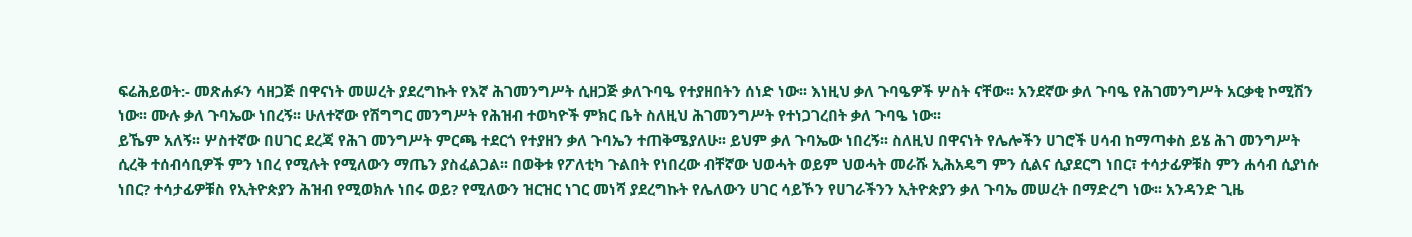ፍሬሕይወት:- መጽሐፉን ሳዘጋጅ በዋናነት መሠረት ያደረግኩት የእኛ ሕገመንግሥት ሲዘጋጅ ቃለጉባዔ የተያዘበትን ሰነድ ነው፡፡ እነዚህ ቃለ ጉባዔዎች ሦስት ናቸው፡፡ አንደኛው ቃለ ጉባዔ የሕገመንግሥት አርቃቂ ኮሚሽን ነው፡፡ ሙሉ ቃለ ጉባኤው ነበረኝ፡፡ ሁለተኛው የሽግግር መንግሥት የሕዝብ ተወካዮች ምክር ቤት ስለዚህ ሕገመንግሥት የተነጋገረበት ቃለ ጉባዔ ነው፡፡
ይኼም አለኝ፡፡ ሦስተኛው በሀገር ደረጃ የሕገ መንግሥት ምርጫ ተደርጎ የተያዘን ቃለ ጉባኤን ተጠቅሜያለሁ፡፡ ይህም ቃለ ጉባኤው ነበረኝ፡፡ ስለዚህ በዋናነት የሌሎችን ሀገሮች ሀሳብ ከማጣቀስ ይሄ ሕገ መንግሥት ሲረቅ ተሰብሳቢዎች ምን ነበረ የሚሉት የሚለውን ማጤን ያስፈልጋል፡፡ በወቅቱ የፖለቲካ ጉልበት የነበረው ብቸኛው ህወሓት ወይም ህወሓት መራሹ ኢሕአዴግ ምን ሲልና ሲያደርግ ነበር፣ ተሳታፊዎቹስ ምን ሐሳብ ሲያነሱ ነበር? ተሳታፊዎቹስ የኢትዮጵያን ሕዝብ የሚወክሉ ነበሩ ወይ? የሚለውን ዝርዝር ነገር መነሻ ያደረግኩት የሌለውን ሀገር ሳይኾን የሀገራችንን ኢትዮጵያን ቃለ ጉባኤ መሠረት በማድረግ ነው፡፡ አንዳንድ ጊዜ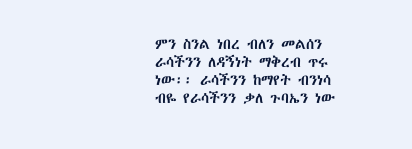ምን ስንል ነበረ ብለን መልሰን ራሳችንን ለዳኝነት ማቅረብ ጥሩ ነው፡፡ ራሳችንን ከማየት ብንነሳ ብዬ የራሳችንን ቃለ ጉባኤን ነው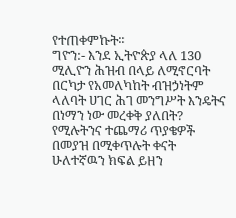የተጠቀምኩት፡፡
ግዮን:- እንደ ኢትዮጵያ ላለ 130 ሚሊዮን ሕዝብ በላይ ለሚኖርባት በርካታ የአመለካከት ብዝኃነትም ላለባት ሀገር ሕገ መንግሥት እንዴትና በነማን ነው መረቀቅ ያለበት? የሚሉትንና ተጨማሪ ጥያቄዎች በመያዝ በሚቀጥሉት ቀናት ሁለተኛዉን ክፍል ይዘን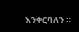እንቀርባለን ።